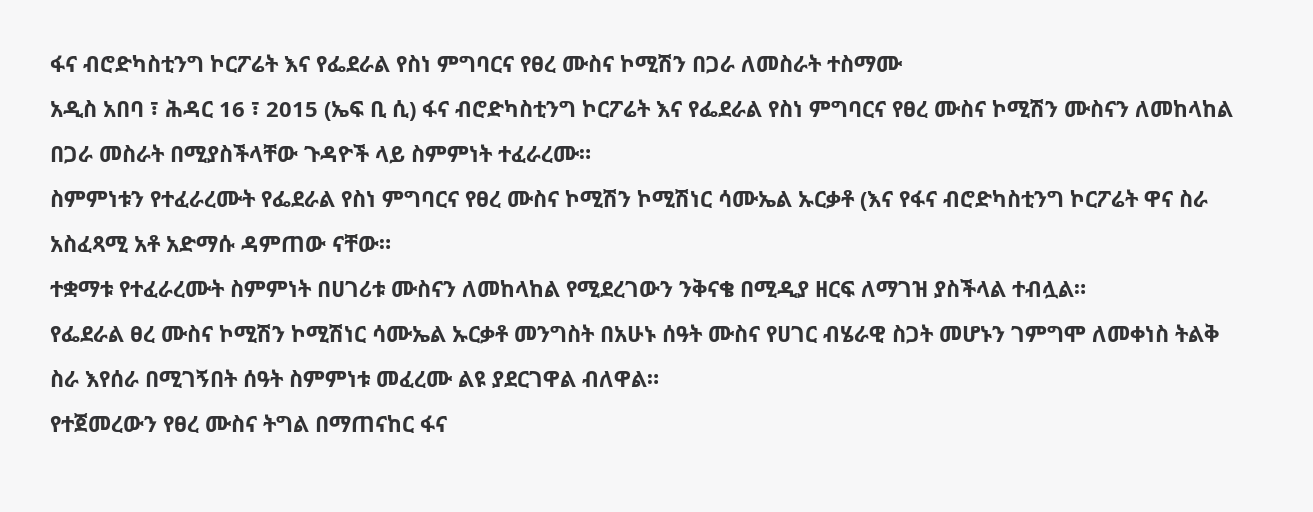ፋና ብሮድካስቲንግ ኮርፖሬት እና የፌደራል የስነ ምግባርና የፀረ ሙስና ኮሚሽን በጋራ ለመስራት ተስማሙ
አዲስ አበባ ፣ ሕዳር 16 ፣ 2015 (ኤፍ ቢ ሲ) ፋና ብሮድካስቲንግ ኮርፖሬት እና የፌደራል የስነ ምግባርና የፀረ ሙስና ኮሚሽን ሙስናን ለመከላከል በጋራ መስራት በሚያስችላቸው ጉዳዮች ላይ ስምምነት ተፈራረሙ።
ስምምነቱን የተፈራረሙት የፌደራል የስነ ምግባርና የፀረ ሙስና ኮሚሽን ኮሚሽነር ሳሙኤል ኡርቃቶ (እና የፋና ብሮድካስቲንግ ኮርፖሬት ዋና ስራ አስፈጻሚ አቶ አድማሱ ዳምጠው ናቸው።
ተቋማቱ የተፈራረሙት ስምምነት በሀገሪቱ ሙስናን ለመከላከል የሚደረገውን ንቅናቄ በሚዲያ ዘርፍ ለማገዝ ያስችላል ተብሏል።
የፌደራል ፀረ ሙስና ኮሚሽን ኮሚሽነር ሳሙኤል ኡርቃቶ መንግስት በአሁኑ ሰዓት ሙስና የሀገር ብሄራዊ ስጋት መሆኑን ገምግሞ ለመቀነስ ትልቅ ስራ እየሰራ በሚገኝበት ሰዓት ስምምነቱ መፈረሙ ልዩ ያደርገዋል ብለዋል።
የተጀመረውን የፀረ ሙስና ትግል በማጠናከር ፋና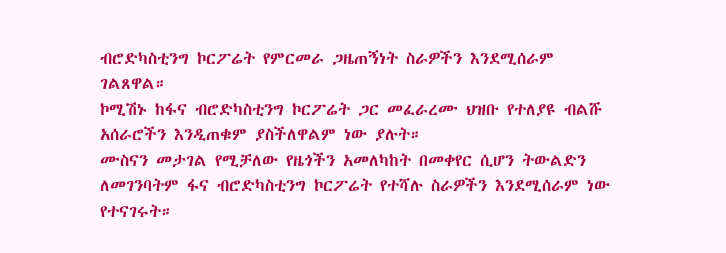ብሮድካስቲንግ ኮርፖሬት የምርመራ ጋዜጠኝነት ስራዎችን እንደሚሰራም ገልጸዋል።
ኮሚሽኑ ከፋና ብሮድካስቲንግ ኮርፖሬት ጋር መፈራረሙ ህዝቡ የተለያዩ ብልሹ አሰራሮችን እንዲጠቁም ያስችለዋልም ነው ያሉት።
ሙስናን መታገል የሚቻለው የዜጎችን አመለካከት በመቀየር ሲሆን ትውልድን ለመገንባትም ፋና ብሮድካስቲንግ ኮርፖሬት የተሻሉ ስራዎችን እንደሚሰራም ነው የተናገሩት።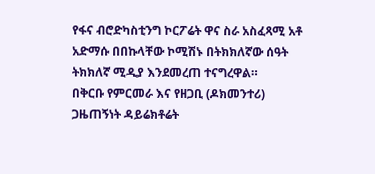የፋና ብሮድካስቲንግ ኮርፖሬት ዋና ስራ አስፈጻሚ አቶ አድማሱ በበኩላቸው ኮሚሽኑ በትክክለኛው ሰዓት ትክክለኛ ሚዲያ እንደመረጠ ተናግረዋል።
በቅርቡ የምርመራ እና የዘጋቢ (ዶክመንተሪ) ጋዜጠኝነት ዳይሬክቶሬት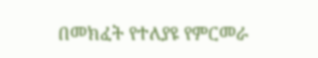በመክፈት የተለያዩ የምርመራ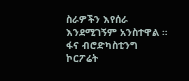ስራዎችን እየሰራ እንደሚገኝም አንስተዋል ።
ፋና ብሮድካስቲንግ ኮርፖሬት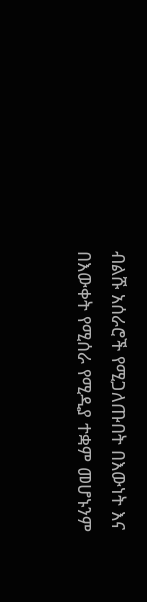ብልሹ አሰራሮች የሚጋለጡበት በእውነት እና በእውቀት የሚሰራ የሚዲያ ተቋም መሆኑንም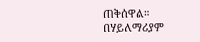ጠቅሰዋል።
በሃይለማሪያም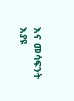እና መሳፍንት እያዩ